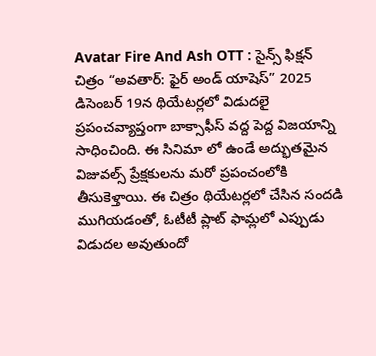Avatar Fire And Ash OTT : సైన్స్ ఫిక్షన్ చిత్రం “అవతార్: ఫైర్ అండ్ యాషెస్” 2025 డిసెంబర్ 19న థియేటర్లలో విడుదలై ప్రపంచవ్యాప్తంగా బాక్సాఫీస్ వద్ద పెద్ద విజయాన్ని సాధించింది. ఈ సినిమా లో ఉండే అద్భుతమైన విజువల్స్ ప్రేక్షకులను మరో ప్రపంచంలోకి తీసుకెళ్తాయి. ఈ చిత్రం థియేటర్లలో చేసిన సందడి ముగియడంతో, ఓటీటీ ప్లాట్ ఫామ్లలో ఎప్పుడు విడుదల అవుతుందో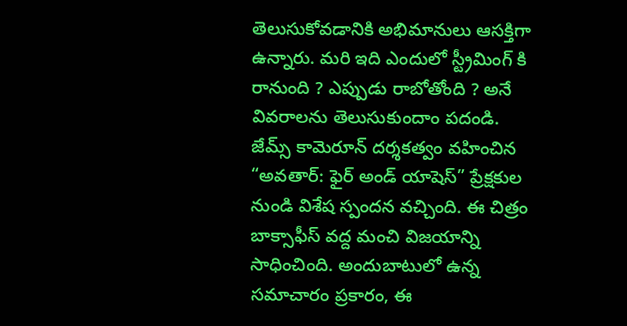తెలుసుకోవడానికి అభిమానులు ఆసక్తిగా ఉన్నారు. మరి ఇది ఎందులో స్ట్రీమింగ్ కి రానుంది ? ఎప్పుడు రాబోతోంది ? అనే వివరాలను తెలుసుకుందాం పదండి.
జేమ్స్ కామెరూన్ దర్శకత్వం వహించిన “అవతార్: ఫైర్ అండ్ యాషెస్” ప్రేక్షకుల నుండి విశేష స్పందన వచ్చింది. ఈ చిత్రం బాక్సాఫీస్ వద్ద మంచి విజయాన్ని సాధించింది. అందుబాటులో ఉన్న సమాచారం ప్రకారం, ఈ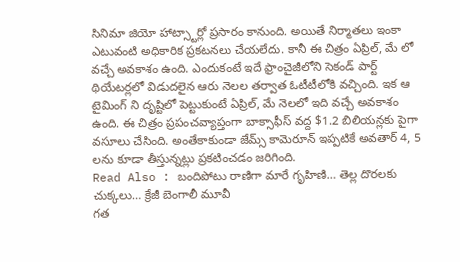సినిమా జియో హాట్స్టార్లో ప్రసారం కానుంది. అయితే నిర్మాతలు ఇంకా ఎటువంటి అధికారిక ప్రకటనలు చేయలేదు. కానీ ఈ చిత్రం ఏప్రిల్, మే లో వచ్చే అవకాశం ఉంది. ఎందుకంటే ఇదే ఫ్రాంచైజీలోని సెకండ్ పార్ట్ థియేటర్లలో విడుదలైన ఆరు నెలల తర్వాత ఓటీటీలోకి వచ్చింది. ఇక ఆ టైమింగ్ ని దృష్టిలో పెట్టుకుంటే ఏప్రిల్, మే నెలలో ఇది వచ్చే అవకాశం ఉంది. ఈ చిత్రం ప్రపంచవ్యాప్తంగా బాక్సాఫీస్ వద్ద $1.2 బిలియన్లకు పైగా వసూలు చేసింది. అంతేకాకుండా జేమ్స్ కామెరూన్ ఇప్పటికే అవతార్ 4, 5 లను కూడా తీస్తున్నట్లు ప్రకటించడం జరిగింది.
Read Also : బందిపోటు రాణిగా మారే గృహిణి… తెల్ల దొరలకు చుక్కలు… క్రేజీ బెంగాలీ మూవీ
గత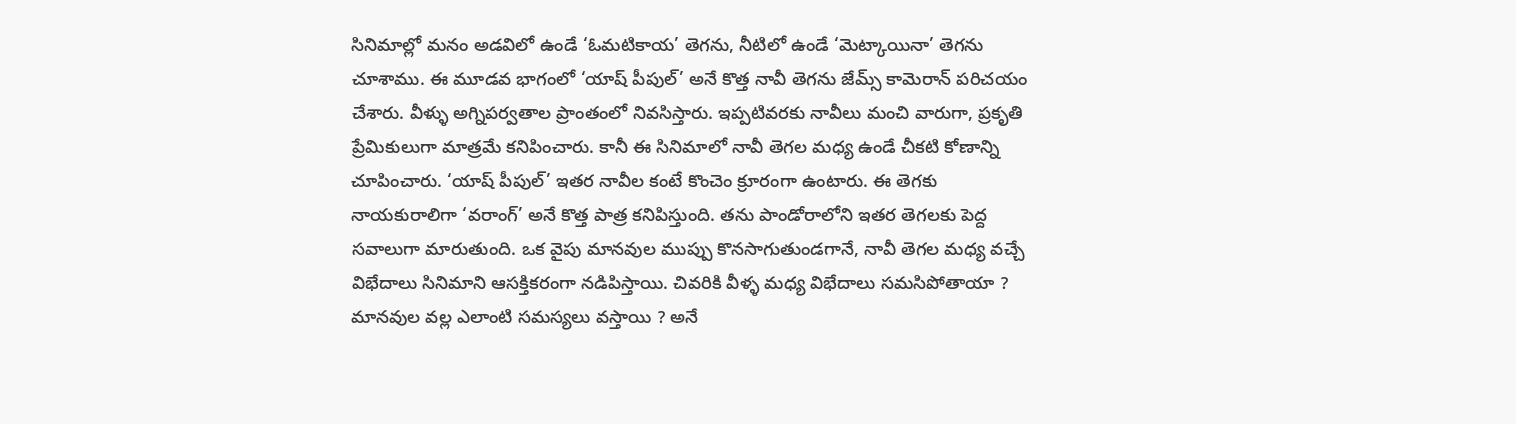సినిమాల్లో మనం అడవిలో ఉండే ‘ఓమటికాయ’ తెగను, నీటిలో ఉండే ‘మెట్కాయినా’ తెగను చూశాము. ఈ మూడవ భాగంలో ‘యాష్ పీపుల్’ అనే కొత్త నావీ తెగను జేమ్స్ కామెరాన్ పరిచయం చేశారు. వీళ్ళు అగ్నిపర్వతాల ప్రాంతంలో నివసిస్తారు. ఇప్పటివరకు నావీలు మంచి వారుగా, ప్రకృతి ప్రేమికులుగా మాత్రమే కనిపించారు. కానీ ఈ సినిమాలో నావీ తెగల మధ్య ఉండే చీకటి కోణాన్ని చూపించారు. ‘యాష్ పీపుల్’ ఇతర నావీల కంటే కొంచెం క్రూరంగా ఉంటారు. ఈ తెగకు నాయకురాలిగా ‘వరాంగ్’ అనే కొత్త పాత్ర కనిపిస్తుంది. తను పాండోరాలోని ఇతర తెగలకు పెద్ద సవాలుగా మారుతుంది. ఒక వైపు మానవుల ముప్పు కొనసాగుతుండగానే, నావీ తెగల మధ్య వచ్చే విభేదాలు సినిమాని ఆసక్తికరంగా నడిపిస్తాయి. చివరికి వీళ్ళ మధ్య విభేదాలు సమసిపోతాయా ? మానవుల వల్ల ఎలాంటి సమస్యలు వస్తాయి ? అనే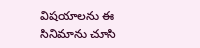విషయాలను ఈ సినిమాను చూసి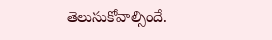తెలుసుకోవాల్సిందే.